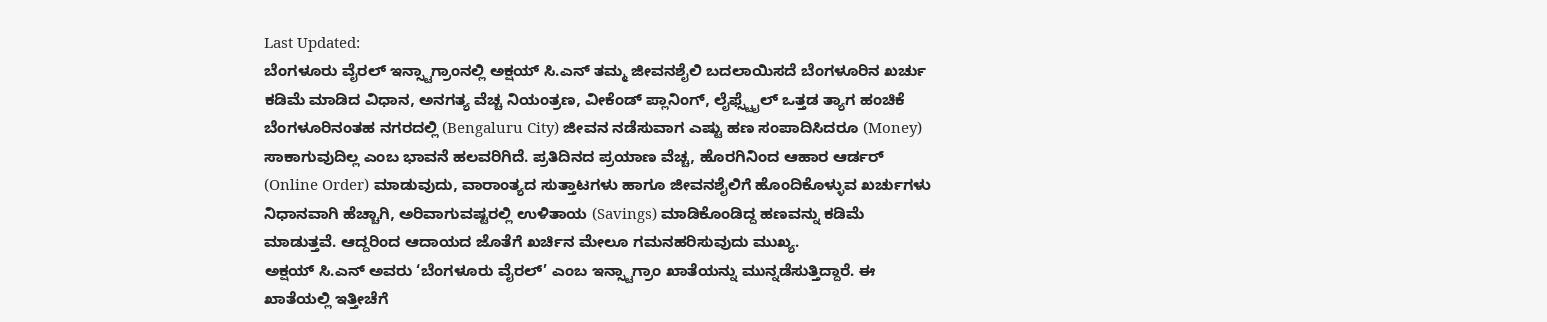Last Updated:
ಬೆಂಗಳೂರು ವೈರಲ್ ಇನ್ಸ್ಟಾಗ್ರಾಂನಲ್ಲಿ ಅಕ್ಷಯ್ ಸಿ.ಎನ್ ತಮ್ಮ ಜೀವನಶೈಲಿ ಬದಲಾಯಿಸದೆ ಬೆಂಗಳೂರಿನ ಖರ್ಚು ಕಡಿಮೆ ಮಾಡಿದ ವಿಧಾನ, ಅನಗತ್ಯ ವೆಚ್ಚ ನಿಯಂತ್ರಣ, ವೀಕೆಂಡ್ ಪ್ಲಾನಿಂಗ್, ಲೈಫ್ಸ್ಟೈಲ್ ಒತ್ತಡ ತ್ಯಾಗ ಹಂಚಿಕೆ
ಬೆಂಗಳೂರಿನಂತಹ ನಗರದಲ್ಲಿ (Bengaluru City) ಜೀವನ ನಡೆಸುವಾಗ ಎಷ್ಟು ಹಣ ಸಂಪಾದಿಸಿದರೂ (Money) ಸಾಕಾಗುವುದಿಲ್ಲ ಎಂಬ ಭಾವನೆ ಹಲವರಿಗಿದೆ. ಪ್ರತಿದಿನದ ಪ್ರಯಾಣ ವೆಚ್ಚ, ಹೊರಗಿನಿಂದ ಆಹಾರ ಆರ್ಡರ್ (Online Order) ಮಾಡುವುದು, ವಾರಾಂತ್ಯದ ಸುತ್ತಾಟಗಳು ಹಾಗೂ ಜೀವನಶೈಲಿಗೆ ಹೊಂದಿಕೊಳ್ಳುವ ಖರ್ಚುಗಳು ನಿಧಾನವಾಗಿ ಹೆಚ್ಚಾಗಿ, ಅರಿವಾಗುವಷ್ಟರಲ್ಲಿ ಉಳಿತಾಯ (Savings) ಮಾಡಿಕೊಂಡಿದ್ದ ಹಣವನ್ನು ಕಡಿಮೆ ಮಾಡುತ್ತವೆ. ಆದ್ದರಿಂದ ಆದಾಯದ ಜೊತೆಗೆ ಖರ್ಚಿನ ಮೇಲೂ ಗಮನಹರಿಸುವುದು ಮುಖ್ಯ.
ಅಕ್ಷಯ್ ಸಿ.ಎನ್ ಅವರು ‘ಬೆಂಗಳೂರು ವೈರಲ್’ ಎಂಬ ಇನ್ಸ್ಟಾಗ್ರಾಂ ಖಾತೆಯನ್ನು ಮುನ್ನಡೆಸುತ್ತಿದ್ದಾರೆ. ಈ ಖಾತೆಯಲ್ಲಿ ಇತ್ತೀಚೆಗೆ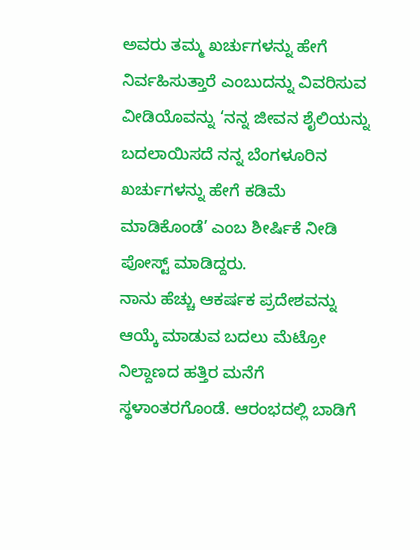ಅವರು ತಮ್ಮ ಖರ್ಚುಗಳನ್ನು ಹೇಗೆ ನಿರ್ವಹಿಸುತ್ತಾರೆ ಎಂಬುದನ್ನು ವಿವರಿಸುವ ವೀಡಿಯೊವನ್ನು ‘ನನ್ನ ಜೀವನ ಶೈಲಿಯನ್ನು ಬದಲಾಯಿಸದೆ ನನ್ನ ಬೆಂಗಳೂರಿನ ಖರ್ಚುಗಳನ್ನು ಹೇಗೆ ಕಡಿಮೆ ಮಾಡಿಕೊಂಡೆ’ ಎಂಬ ಶೀರ್ಷಿಕೆ ನೀಡಿ ಪೋಸ್ಟ್ ಮಾಡಿದ್ದರು.
ನಾನು ಹೆಚ್ಚು ಆಕರ್ಷಕ ಪ್ರದೇಶವನ್ನು ಆಯ್ಕೆ ಮಾಡುವ ಬದಲು ಮೆಟ್ರೋ ನಿಲ್ದಾಣದ ಹತ್ತಿರ ಮನೆಗೆ ಸ್ಥಳಾಂತರಗೊಂಡೆ. ಆರಂಭದಲ್ಲಿ ಬಾಡಿಗೆ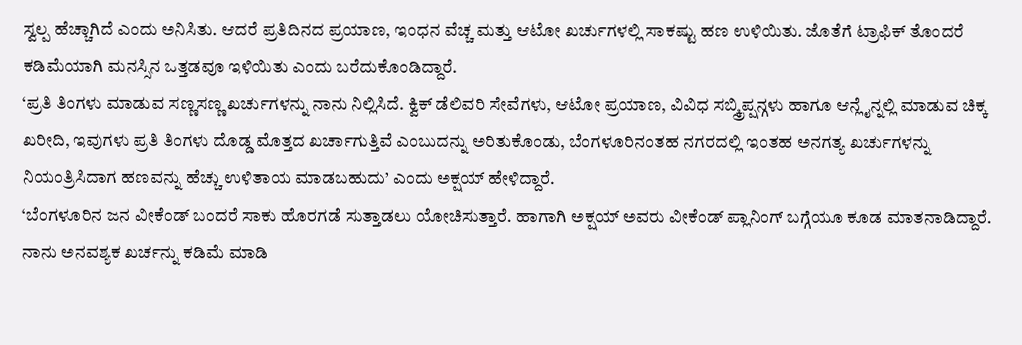ಸ್ವಲ್ಪ ಹೆಚ್ಚಾಗಿದೆ ಎಂದು ಅನಿಸಿತು. ಆದರೆ ಪ್ರತಿದಿನದ ಪ್ರಯಾಣ, ಇಂಧನ ವೆಚ್ಚ ಮತ್ತು ಆಟೋ ಖರ್ಚುಗಳಲ್ಲಿ ಸಾಕಷ್ಟು ಹಣ ಉಳಿಯಿತು. ಜೊತೆಗೆ ಟ್ರಾಫಿಕ್ ತೊಂದರೆ ಕಡಿಮೆಯಾಗಿ ಮನಸ್ಸಿನ ಒತ್ತಡವೂ ಇಳಿಯಿತು ಎಂದು ಬರೆದುಕೊಂಡಿದ್ದಾರೆ.
‘ಪ್ರತಿ ತಿಂಗಳು ಮಾಡುವ ಸಣ್ಣಸಣ್ಣ ಖರ್ಚುಗಳನ್ನು ನಾನು ನಿಲ್ಲಿಸಿದೆ. ಕ್ವಿಕ್ ಡೆಲಿವರಿ ಸೇವೆಗಳು, ಆಟೋ ಪ್ರಯಾಣ, ವಿವಿಧ ಸಬ್ಸ್ಕ್ರಿಪ್ಷನ್ಗಳು ಹಾಗೂ ಆನ್ಲೈನ್ನಲ್ಲಿ ಮಾಡುವ ಚಿಕ್ಕ ಖರೀದಿ, ಇವುಗಳು ಪ್ರತಿ ತಿಂಗಳು ದೊಡ್ಡ ಮೊತ್ತದ ಖರ್ಚಾಗುತ್ತಿವೆ ಎಂಬುದನ್ನು ಅರಿತುಕೊಂಡು, ಬೆಂಗಳೂರಿನಂತಹ ನಗರದಲ್ಲಿ ಇಂತಹ ಅನಗತ್ಯ ಖರ್ಚುಗಳನ್ನು ನಿಯಂತ್ರಿಸಿದಾಗ ಹಣವನ್ನು ಹೆಚ್ಚು ಉಳಿತಾಯ ಮಾಡಬಹುದು’ ಎಂದು ಅಕ್ಷಯ್ ಹೇಳಿದ್ದಾರೆ.
‘ಬೆಂಗಳೂರಿನ ಜನ ವೀಕೆಂಡ್ ಬಂದರೆ ಸಾಕು ಹೊರಗಡೆ ಸುತ್ತಾಡಲು ಯೋಚಿಸುತ್ತಾರೆ. ಹಾಗಾಗಿ ಅಕ್ಷಯ್ ಅವರು ವೀಕೆಂಡ್ ಪ್ಲಾನಿಂಗ್ ಬಗ್ಗೆಯೂ ಕೂಡ ಮಾತನಾಡಿದ್ದಾರೆ. ನಾನು ಅನವಶ್ಯಕ ಖರ್ಚನ್ನು ಕಡಿಮೆ ಮಾಡಿ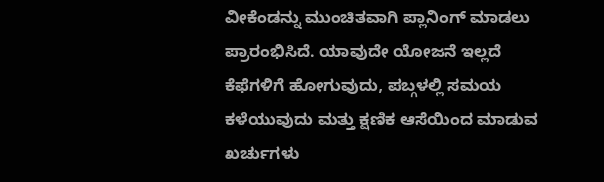ವೀಕೆಂಡನ್ನು ಮುಂಚಿತವಾಗಿ ಪ್ಲಾನಿಂಗ್ ಮಾಡಲು ಪ್ರಾರಂಭಿಸಿದೆ. ಯಾವುದೇ ಯೋಜನೆ ಇಲ್ಲದೆ ಕೆಫೆಗಳಿಗೆ ಹೋಗುವುದು, ಪಬ್ಗಳಲ್ಲಿ ಸಮಯ ಕಳೆಯುವುದು ಮತ್ತು ಕ್ಷಣಿಕ ಆಸೆಯಿಂದ ಮಾಡುವ ಖರ್ಚುಗಳು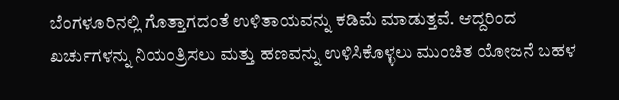ಬೆಂಗಳೂರಿನಲ್ಲಿ ಗೊತ್ತಾಗದಂತೆ ಉಳಿತಾಯವನ್ನು ಕಡಿಮೆ ಮಾಡುತ್ತವೆ. ಆದ್ದರಿಂದ ಖರ್ಚುಗಳನ್ನು ನಿಯಂತ್ರಿಸಲು ಮತ್ತು ಹಣವನ್ನು ಉಳಿಸಿಕೊಳ್ಳಲು ಮುಂಚಿತ ಯೋಜನೆ ಬಹಳ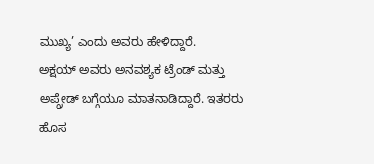ಮುಖ್ಯ’ ಎಂದು ಅವರು ಹೇಳಿದ್ದಾರೆ.
ಅಕ್ಷಯ್ ಅವರು ಅನವಶ್ಯಕ ಟ್ರೆಂಡ್ ಮತ್ತು ಅಪ್ಗ್ರೇಡ್ ಬಗ್ಗೆಯೂ ಮಾತನಾಡಿದ್ದಾರೆ. ಇತರರು ಹೊಸ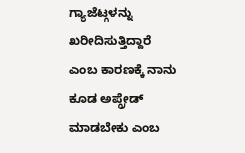ಗ್ಯಾಜೆಟ್ಗಳನ್ನು ಖರೀದಿಸುತ್ತಿದ್ದಾರೆ ಎಂಬ ಕಾರಣಕ್ಕೆ ನಾನು ಕೂಡ ಅಪ್ಗ್ರೇಡ್ ಮಾಡಬೇಕು ಎಂಬ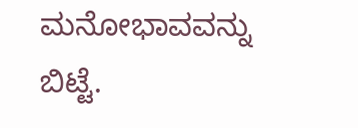ಮನೋಭಾವವನ್ನು ಬಿಟ್ಟೆ.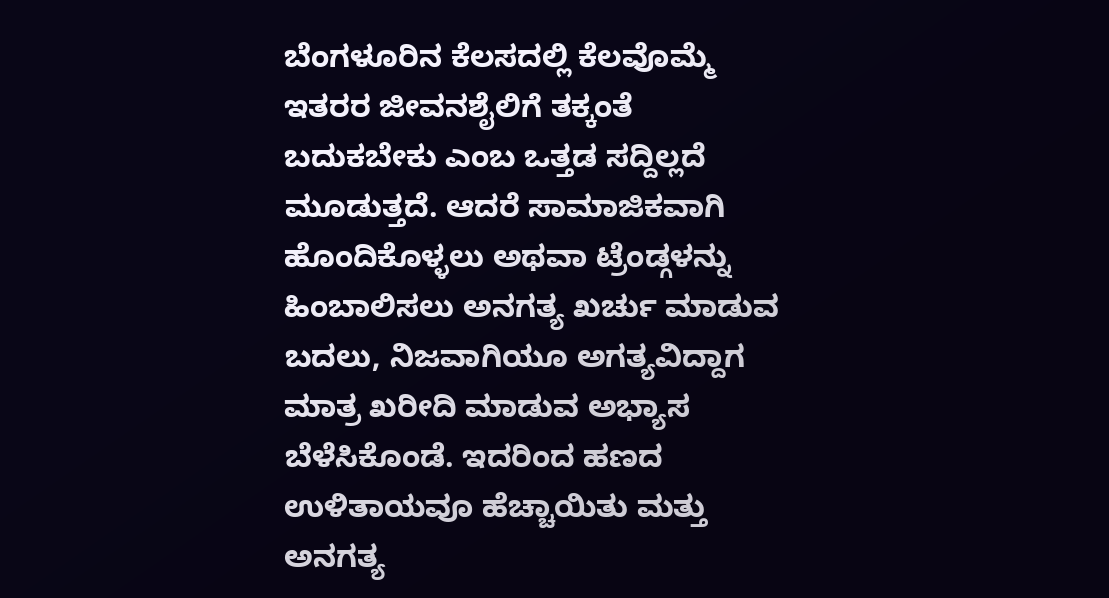ಬೆಂಗಳೂರಿನ ಕೆಲಸದಲ್ಲಿ ಕೆಲವೊಮ್ಮೆ ಇತರರ ಜೀವನಶೈಲಿಗೆ ತಕ್ಕಂತೆ ಬದುಕಬೇಕು ಎಂಬ ಒತ್ತಡ ಸದ್ದಿಲ್ಲದೆ ಮೂಡುತ್ತದೆ. ಆದರೆ ಸಾಮಾಜಿಕವಾಗಿ ಹೊಂದಿಕೊಳ್ಳಲು ಅಥವಾ ಟ್ರೆಂಡ್ಗಳನ್ನು ಹಿಂಬಾಲಿಸಲು ಅನಗತ್ಯ ಖರ್ಚು ಮಾಡುವ ಬದಲು, ನಿಜವಾಗಿಯೂ ಅಗತ್ಯವಿದ್ದಾಗ ಮಾತ್ರ ಖರೀದಿ ಮಾಡುವ ಅಭ್ಯಾಸ ಬೆಳೆಸಿಕೊಂಡೆ. ಇದರಿಂದ ಹಣದ ಉಳಿತಾಯವೂ ಹೆಚ್ಚಾಯಿತು ಮತ್ತು ಅನಗತ್ಯ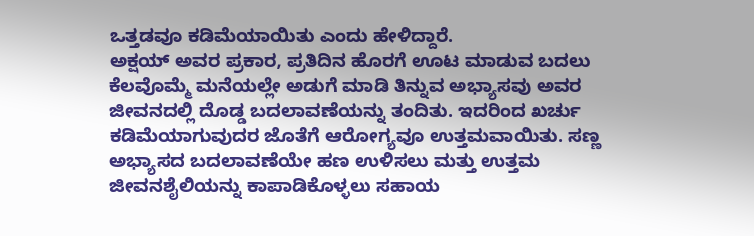ಒತ್ತಡವೂ ಕಡಿಮೆಯಾಯಿತು ಎಂದು ಹೇಳಿದ್ದಾರೆ.
ಅಕ್ಷಯ್ ಅವರ ಪ್ರಕಾರ, ಪ್ರತಿದಿನ ಹೊರಗೆ ಊಟ ಮಾಡುವ ಬದಲು ಕೆಲವೊಮ್ಮೆ ಮನೆಯಲ್ಲೇ ಅಡುಗೆ ಮಾಡಿ ತಿನ್ನುವ ಅಭ್ಯಾಸವು ಅವರ ಜೀವನದಲ್ಲಿ ದೊಡ್ಡ ಬದಲಾವಣೆಯನ್ನು ತಂದಿತು. ಇದರಿಂದ ಖರ್ಚು ಕಡಿಮೆಯಾಗುವುದರ ಜೊತೆಗೆ ಆರೋಗ್ಯವೂ ಉತ್ತಮವಾಯಿತು. ಸಣ್ಣ ಅಭ್ಯಾಸದ ಬದಲಾವಣೆಯೇ ಹಣ ಉಳಿಸಲು ಮತ್ತು ಉತ್ತಮ ಜೀವನಶೈಲಿಯನ್ನು ಕಾಪಾಡಿಕೊಳ್ಳಲು ಸಹಾಯ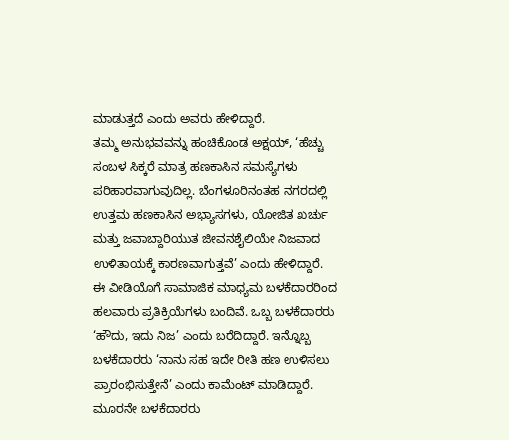ಮಾಡುತ್ತದೆ ಎಂದು ಅವರು ಹೇಳಿದ್ದಾರೆ.
ತಮ್ಮ ಅನುಭವವನ್ನು ಹಂಚಿಕೊಂಡ ಅಕ್ಷಯ್, ‘ಹೆಚ್ಚು ಸಂಬಳ ಸಿಕ್ಕರೆ ಮಾತ್ರ ಹಣಕಾಸಿನ ಸಮಸ್ಯೆಗಳು ಪರಿಹಾರವಾಗುವುದಿಲ್ಲ. ಬೆಂಗಳೂರಿನಂತಹ ನಗರದಲ್ಲಿ ಉತ್ತಮ ಹಣಕಾಸಿನ ಅಭ್ಯಾಸಗಳು, ಯೋಜಿತ ಖರ್ಚು ಮತ್ತು ಜವಾಬ್ದಾರಿಯುತ ಜೀವನಶೈಲಿಯೇ ನಿಜವಾದ ಉಳಿತಾಯಕ್ಕೆ ಕಾರಣವಾಗುತ್ತವೆ’ ಎಂದು ಹೇಳಿದ್ದಾರೆ.
ಈ ವೀಡಿಯೊಗೆ ಸಾಮಾಜಿಕ ಮಾಧ್ಯಮ ಬಳಕೆದಾರರಿಂದ ಹಲವಾರು ಪ್ರತಿಕ್ರಿಯೆಗಳು ಬಂದಿವೆ. ಒಬ್ಬ ಬಳಕೆದಾರರು ‘ಹೌದು, ಇದು ನಿಜ’ ಎಂದು ಬರೆದಿದ್ದಾರೆ. ಇನ್ನೊಬ್ಬ ಬಳಕೆದಾರರು ‘ನಾನು ಸಹ ಇದೇ ರೀತಿ ಹಣ ಉಳಿಸಲು ಪ್ರಾರಂಭಿಸುತ್ತೇನೆ’ ಎಂದು ಕಾಮೆಂಟ್ ಮಾಡಿದ್ದಾರೆ. ಮೂರನೇ ಬಳಕೆದಾರರು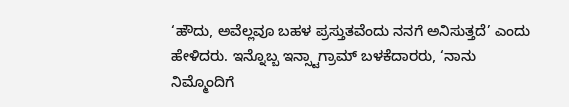‘ಹೌದು, ಅವೆಲ್ಲವೂ ಬಹಳ ಪ್ರಸ್ತುತವೆಂದು ನನಗೆ ಅನಿಸುತ್ತದೆ’ ಎಂದು ಹೇಳಿದರು. ಇನ್ನೊಬ್ಬ ಇನ್ಸ್ಟಾಗ್ರಾಮ್ ಬಳಕೆದಾರರು, ‘ನಾನು ನಿಮ್ಮೊಂದಿಗೆ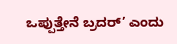ಒಪ್ಪುತ್ತೇನೆ ಬ್ರದರ್’ ಎಂದು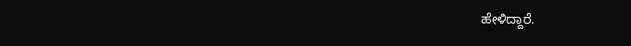ಹೇಳಿದ್ದಾರೆ.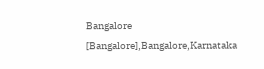Bangalore [Bangalore],Bangalore,Karnataka